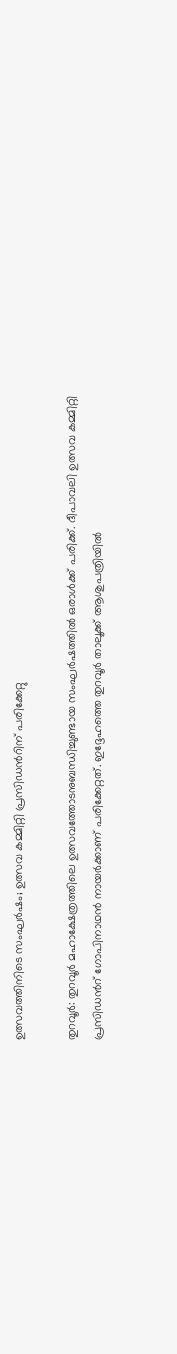ഉത്സവത്തിനിടെ സംഘർഷം; ഉത്സവ കമ്മിറ്റി പ്രസിഡൻറിന് പരിക്കേറ്റു

തുറവൂർ: തുറവൂർ മഹാക്ഷേത്രത്തിലെ ഉത്സവത്തോടനുബന്ധിച്ചുണ്ടായ സംഘർഷത്തിൽ ഒരാൾക്ക് പരിക്ക്. ദീപാവലി ഉത്സവ കമ്മിറ്റി പ്രസിഡൻറ് ഗോപിനാഥൻ നായർക്കാണ് പരിക്കേറ്റത്. ഇദ്ദേഹത്തെ തുറവൂർ താലൂക്ക് ആശുപത്രിയിൽ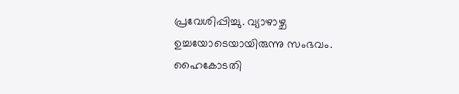പ്രവേശിപ്പിച്ചു. വ്യാഴാഴ്ച ഉച്ചയോടെയായിരുന്നു സംഭവം. ഹൈകോടതി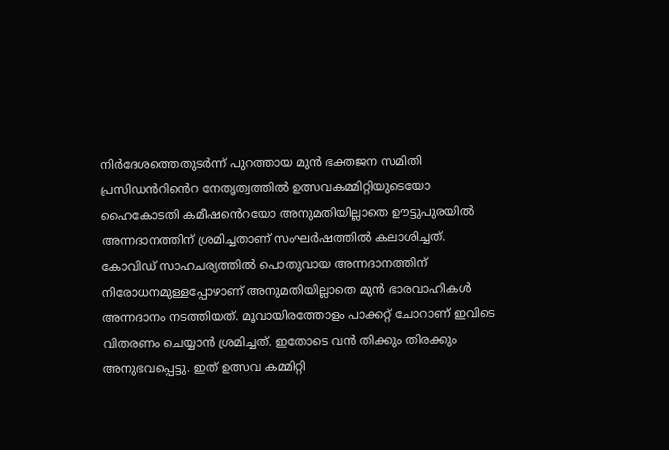നിർദേശത്തെതുടർന്ന് പുറത്തായ മുൻ ഭക്തജന സമിതി പ്രസിഡൻറിൻെറ നേതൃത്വത്തിൽ ഉത്സവകമ്മിറ്റിയുടെയോ ഹൈകോടതി കമീഷൻെറയോ അനുമതിയില്ലാതെ ഊട്ടുപുരയിൽ അന്നദാനത്തിന് ശ്രമിച്ചതാണ് സംഘർഷത്തിൽ കലാശിച്ചത്. കോവിഡ് സാഹചര്യത്തിൽ പൊതുവായ അന്നദാനത്തിന് നിരോധനമുള്ളപ്പോഴാണ് അനുമതിയില്ലാതെ മുൻ ഭാരവാഹികൾ അന്നദാനം നടത്തിയത്. മൂവായിരത്തോളം പാക്കറ്റ് ചോറാണ് ഇവിടെ വിതരണം ചെയ്യാൻ ശ്രമിച്ചത്. ഇതോടെ വൻ തിക്കും തിരക്കും അനുഭവപ്പെട്ടു. ഇത് ഉത്സവ കമ്മിറ്റി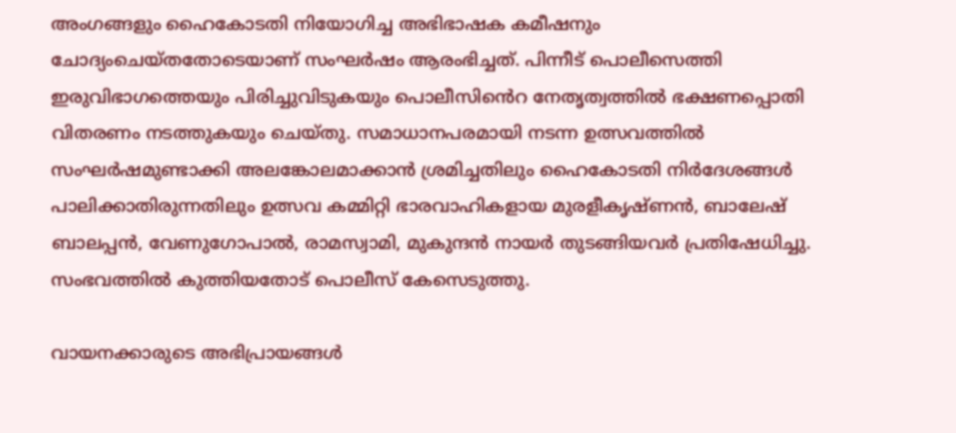അംഗങ്ങളും ഹൈകോടതി നിയോഗിച്ച അഭിഭാഷക കമീഷനും ചോദ്യംചെയ്തതോടെയാണ് സംഘർഷം ആരംഭിച്ചത്. പിന്നീട് പൊലീസെത്തി ഇരുവിഭാഗത്തെയും പിരിച്ചുവിടുകയും പൊലീസിൻെറ നേതൃത്വത്തിൽ ഭക്ഷണപ്പൊതി വിതരണം നടത്തുകയും ചെയ്തു. സമാധാനപരമായി നടന്ന ഉത്സവത്തിൽ സംഘർഷമുണ്ടാക്കി അലങ്കോലമാക്കാൻ ശ്രമിച്ചതിലും ഹൈകോടതി നിർദേശങ്ങൾ പാലിക്കാതിരുന്നതിലും ഉത്സവ കമ്മിറ്റി ഭാരവാഹികളായ മുരളീകൃഷ്ണൻ, ബാലേഷ് ബാലപ്പൻ, വേണുഗോപാൽ, രാമസ്വാമി, മുകുന്ദൻ നായർ തുടങ്ങിയവർ പ്രതിഷേധിച്ചു. സംഭവത്തിൽ കുത്തിയതോട് പൊലീസ് കേസെടുത്തു.

വായനക്കാരുടെ അഭിപ്രായങ്ങള്‍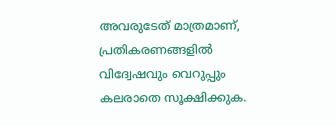അവരുടേത് മാത്രമാണ്, പ്രതികരണങ്ങളിൽ വിദ്വേഷവും വെറുപ്പും കലരാതെ സൂക്ഷിക്കുക.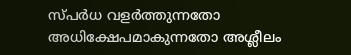സ്പർധ വളർത്തുന്നതോ അധിക്ഷേപമാകുന്നതോ അശ്ലീലം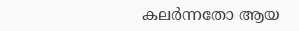കലർന്നതോ ആയ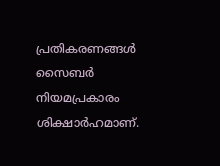പ്രതികരണങ്ങൾ സൈബർ നിയമപ്രകാരം ശിക്ഷാർഹമാണ്.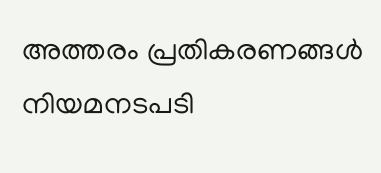അത്തരം പ്രതികരണങ്ങൾ നിയമനടപടി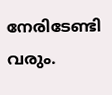നേരിടേണ്ടി വരും.